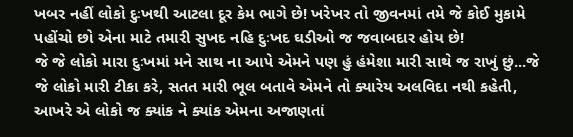ખબર નહીં લોકો દુઃખથી આટલા દૂર કેમ ભાગે છે! ખરેખર તો જીવનમાં તમે જે કોઈ મુકામે પહોંચો છો એના માટે તમારી સુખદ નહિ દુઃખદ ઘડીઓ જ જવાબદાર હોય છે!
જે જે લોકો મારા દુઃખમાં મને સાથ ના આપે એમને પણ હું હંમેશા મારી સાથે જ રાખું છું...જે જે લોકો મારી ટીકા કરે, સતત મારી ભૂલ બતાવે એમને તો ક્યારેય અલવિદા નથી કહેતી, આખરે એ લોકો જ ક્યાંક ને ક્યાંક એમના અજાણતાં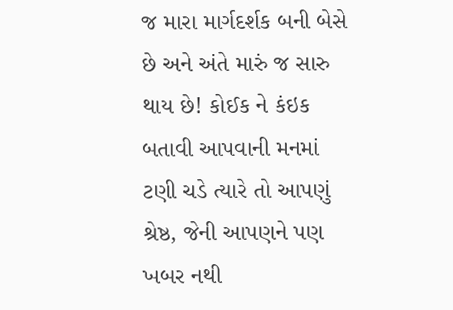જ મારા માર્ગદર્શક બની બેસે છે અને અંતે મારું જ સારુ થાય છે! કોઈક ને કંઇક બતાવી આપવાની મનમાં ટણી ચડે ત્યારે તો આપણું શ્રેષ્ઠ, જેની આપણને પણ ખબર નથી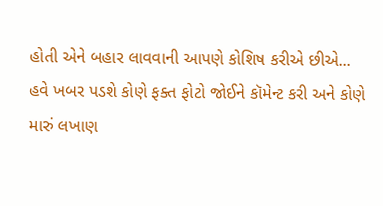હોતી એને બહાર લાવવાની આપણે કોશિષ કરીએ છીએ...
હવે ખબર પડશે કોણે ફક્ત ફોટો જોઈને કૉમેન્ટ કરી અને કોણે મારું લખાણ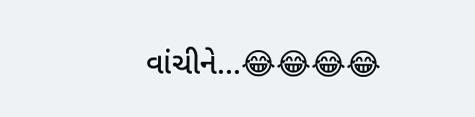વાંચીને...😂😂😂😂